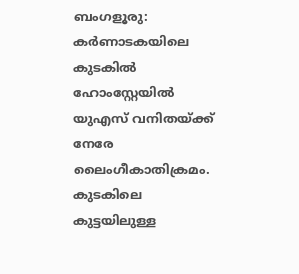ബംഗളൂരു: കർണാടകയിലെ കുടകിൽ ഹോംസ്റ്റേയിൽ യുഎസ് വനിതയ്ക്ക് നേരേ ലൈംഗീകാതിക്രമം. കുടകിലെ കുട്ടയിലുള്ള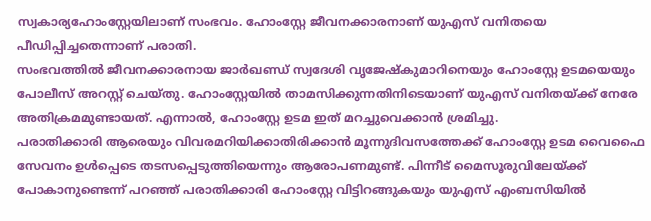സ്വകാര്യഹോംസ്റ്റേയിലാണ് സംഭവം. ഹോംസ്റ്റേ ജീവനക്കാരനാണ് യുഎസ് വനിതയെ പീഡിപ്പിച്ചതെന്നാണ് പരാതി.
സംഭവത്തിൽ ജീവനക്കാരനായ ജാർഖണ്ഡ് സ്വദേശി വൃജേഷ്കുമാറിനെയും ഹോംസ്റ്റേ ഉടമയെയും പോലീസ് അറസ്റ്റ് ചെയ്തു. ഹോംസ്റ്റേയിൽ താമസിക്കുന്നതിനിടെയാണ് യുഎസ് വനിതയ്ക്ക് നേരേ അതിക്രമമുണ്ടായത്. എന്നാൽ, ഹോംസ്റ്റേ ഉടമ ഇത് മറച്ചുവെക്കാൻ ശ്രമിച്ചു.
പരാതിക്കാരി ആരെയും വിവരമറിയിക്കാതിരിക്കാൻ മൂന്നുദിവസത്തേക്ക് ഹോംസ്റ്റേ ഉടമ വൈഫൈ സേവനം ഉൾപ്പെടെ തടസപ്പെടുത്തിയെന്നും ആരോപണമുണ്ട്. പിന്നീട് മൈസൂരുവിലേയ്ക്ക് പോകാനുണ്ടെന്ന് പറഞ്ഞ് പരാതിക്കാരി ഹോംസ്റ്റേ വിട്ടിറങ്ങുകയും യുഎസ് എംബസിയിൽ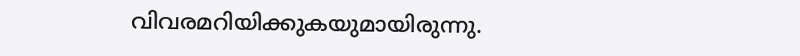വിവരമറിയിക്കുകയുമായിരുന്നു.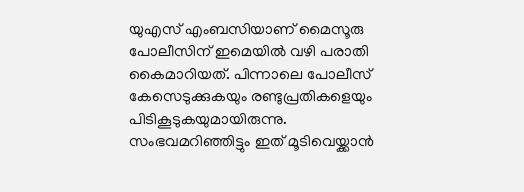യുഎസ് എംബസിയാണ് മൈസൂരു പോലീസിന് ഇമെയിൽ വഴി പരാതി കൈമാറിയത്. പിന്നാലെ പോലീസ് കേസെടുക്കുകയും രണ്ടുപ്രതികളെയും പിടികൂടുകയുമായിരുന്നു.
സംഭവമറിഞ്ഞിട്ടും ഇത് മൂടിവെയ്ക്കാൻ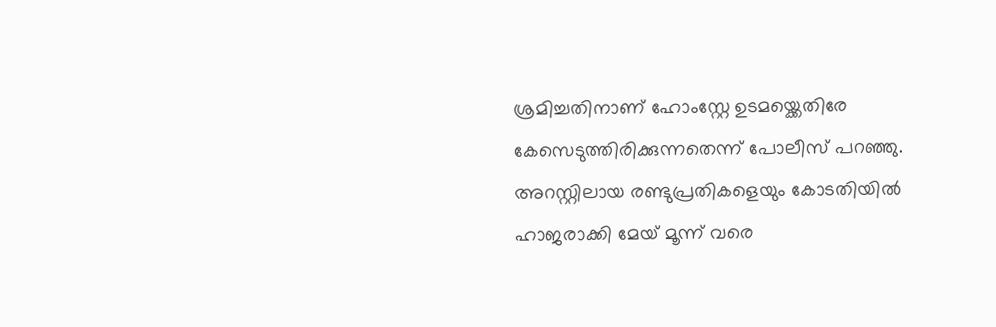ശ്രമിച്ചതിനാണ് ഹോംസ്റ്റേ ഉടമയ്ക്കെതിരേ കേസെടുത്തിരിക്കുന്നതെന്ന് പോലീസ് പറഞ്ഞു. അറസ്റ്റിലായ രണ്ടുപ്രതികളെയും കോടതിയിൽ ഹാജരാക്കി മേയ് മൂന്ന് വരെ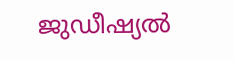ജുഡീഷ്യൽ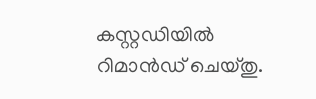കസ്റ്റഡിയിൽ റിമാൻഡ് ചെയ്തു.